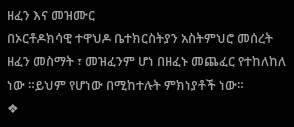ዘፈን እና መዝሙር
በኦርቶዶክሳዊ ተዋህዶ ቤተክርስትያን አስትምህሮ መሰረት ዘፈን መስማት ፣ መዝፈንም ሆነ በዘፈኑ መጨፈር የተከለከለ ነው ።ይህም የሆነው በሚከተሉት ምክነያቶች ነው።
❖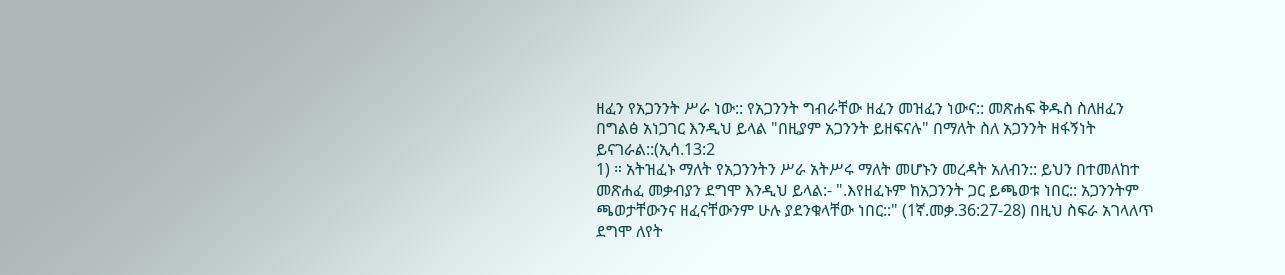ዘፈን የአጋንንት ሥራ ነው:: የአጋንንት ግብራቸው ዘፈን መዝፈን ነውና:: መጽሐፍ ቅዱስ ስለዘፈን በግልፅ አነጋገር እንዲህ ይላል "በዚያም አጋንንት ይዘፍናሉ" በማለት ስለ አጋንንት ዘፋኝነት ይናገራል::(ኢሳ.13:2
1) ። አትዝፈኑ ማለት የአጋንንትን ሥራ አትሥሩ ማለት መሆኑን መረዳት አለብን:: ይህን በተመለከተ መጽሐፈ መቃብያን ደግሞ እንዲህ ይላል:- ".እየዘፈኑም ከአጋንንት ጋር ይጫወቱ ነበር:: አጋንንትም ጫወታቸውንና ዘፈናቸውንም ሁሉ ያደንቁላቸው ነበር::" (1ኛ.መቃ.36:27-28) በዚህ ስፍራ አገላለጥ ደግሞ ለየት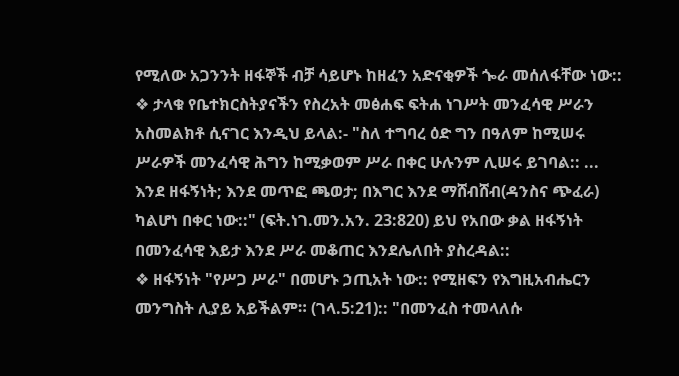የሚለው አጋንንት ዘፋኞች ብቻ ሳይሆኑ ከዘፈን አድናቂዎች ጐራ መሰለፋቸው ነው::
❖ ታላቁ የቤተክርስትያናችን የስረአት መፅሐፍ ፍትሐ ነገሥት መንፈሳዊ ሥራን አስመልክቶ ሲናገር እንዲህ ይላል:- "ስለ ተግባረ ዕድ ግን በዓለም ከሚሠሩ ሥራዎች መንፈሳዊ ሕግን ከሚቃወም ሥራ በቀር ሁሉንም ሊሠሩ ይገባል:: ... እንደ ዘፋኝነት; እንደ መጥፎ ጫወታ; በእግር እንደ ማሸብሸብ(ዳንስና ጭፈራ) ካልሆነ በቀር ነው::" (ፍት.ነገ.መን.አን. 23:820) ይህ የአበው ቃል ዘፋኝነት በመንፈሳዊ እይታ እንደ ሥራ መቆጠር እንደሌለበት ያስረዳል::
❖ ዘፋኝነት "የሥጋ ሥራ" በመሆኑ ኃጢአት ነው:: የሚዘፍን የእግዚአብሔርን መንግስት ሊያይ አይችልም። (ገላ.5:21):: "በመንፈስ ተመላለሱ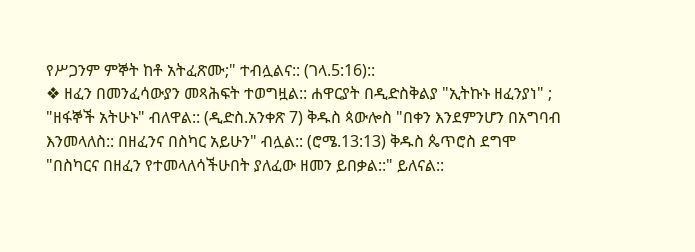የሥጋንም ምኞት ከቶ አትፈጽሙ;" ተብሏልና:: (ገላ.5:16)::
❖ ዘፈን በመንፈሳውያን መጻሕፍት ተወግዟል:: ሐዋርያት በዲድስቅልያ "ኢትኩኑ ዘፈንያነ" ; "ዘፋኞች አትሁኑ" ብለዋል:: (ዲድስ.አንቀጽ 7) ቅዱስ ጳውሎስ "በቀን እንደምንሆን በአግባብ እንመላለስ:: በዘፈንና በስካር አይሁን" ብሏል:: (ሮሜ.13:13) ቅዱስ ጴጥሮስ ደግሞ "በስካርና በዘፈን የተመላለሳችሁበት ያለፈው ዘመን ይበቃል::" ይለናል::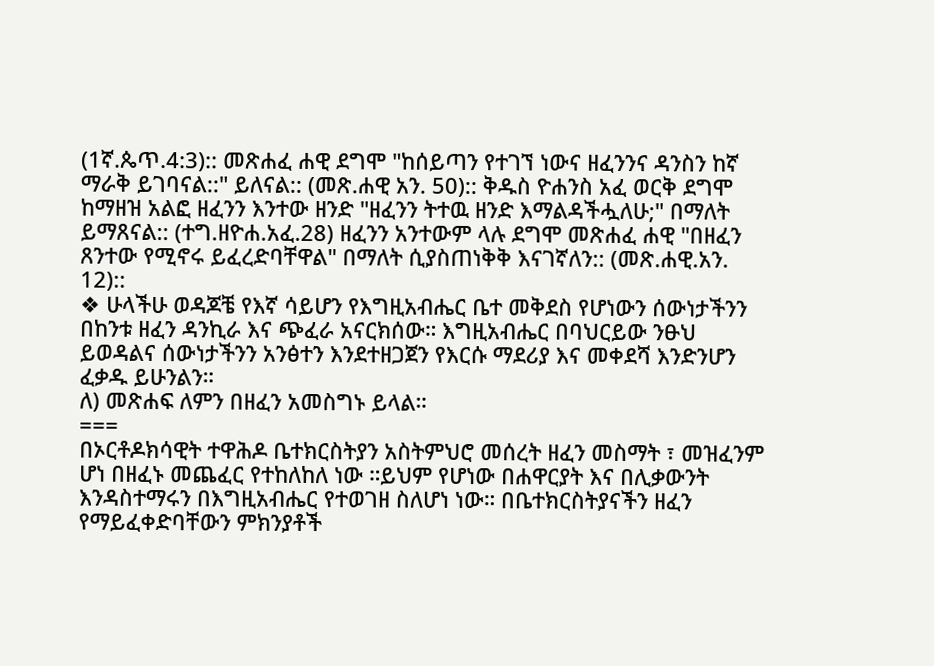(1ኛ.ጴጥ.4:3):: መጽሐፈ ሐዊ ደግሞ "ከሰይጣን የተገኘ ነውና ዘፈንንና ዳንስን ከኛ ማራቅ ይገባናል::" ይለናል:: (መጽ.ሐዊ አን. 50):: ቅዱስ ዮሐንስ አፈ ወርቅ ደግሞ ከማዘዝ አልፎ ዘፈንን እንተው ዘንድ "ዘፈንን ትተዉ ዘንድ እማልዳችሗለሁ;" በማለት ይማጸናል:: (ተግ.ዘዮሐ.አፈ.28) ዘፈንን አንተውም ላሉ ደግሞ መጽሐፈ ሐዊ "በዘፈን ጸንተው የሚኖሩ ይፈረድባቸዋል" በማለት ሲያስጠነቅቅ እናገኛለን:: (መጽ.ሐዊ.አን. 12)::
❖ ሁላችሁ ወዳጆቼ የእኛ ሳይሆን የእግዚአብሔር ቤተ መቅደስ የሆነውን ሰውነታችንን በከንቱ ዘፈን ዳንኪራ እና ጭፈራ አናርክሰው። እግዚአብሔር በባህርይው ንፁህ ይወዳልና ሰውነታችንን አንፅተን እንደተዘጋጀን የእርሱ ማደሪያ እና መቀደሻ እንድንሆን ፈቃዱ ይሁንልን።
ለ) መጽሐፍ ለምን በዘፈን አመስግኑ ይላል።
===
በኦርቶዶክሳዊት ተዋሕዶ ቤተክርስትያን አስትምህሮ መሰረት ዘፈን መስማት ፣ መዝፈንም ሆነ በዘፈኑ መጨፈር የተከለከለ ነው ።ይህም የሆነው በሐዋርያት እና በሊቃውንት እንዳስተማሩን በእግዚአብሔር የተወገዘ ስለሆነ ነው። በቤተክርስትያናችን ዘፈን የማይፈቀድባቸውን ምክንያቶች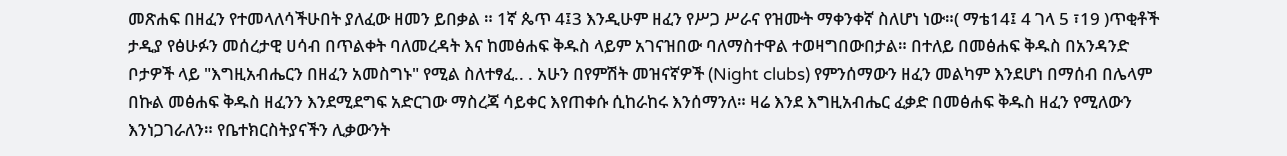መጽሐፍ በዘፈን የተመላለሳችሁበት ያለፈው ዘመን ይበቃል ። 1ኛ ጴጥ 4፤3 እንዲሁም ዘፈን የሥጋ ሥራና የዝሙት ማቀንቀኛ ስለሆነ ነው።( ማቴ14፤ 4 ገላ 5 ፣19 )ጥቂቶች ታዲያ የፅሁፉን መሰረታዊ ሀሳብ በጥልቀት ባለመረዳት እና ከመፅሐፍ ቅዱስ ላይም አገናዝበው ባለማስተዋል ተወዛግበውበታል። በተለይ በመፅሐፍ ቅዱስ በአንዳንድ ቦታዎች ላይ "እግዚአብሔርን በዘፈን አመስግኑ" የሚል ስለተፃፈ.. . አሁን በየምሽት መዝናኛዎች (Night clubs) የምንሰማውን ዘፈን መልካም እንደሆነ በማሰብ በሌላም በኩል መፅሐፍ ቅዱስ ዘፈንን እንደሚደግፍ አድርገው ማስረጃ ሳይቀር እየጠቀሱ ሲከራከሩ እንሰማንለ። ዛሬ እንደ እግዚአብሔር ፈቃድ በመፅሐፍ ቅዱስ ዘፈን የሚለውን እንነጋገራለን። የቤተክርስትያናችን ሊቃውንት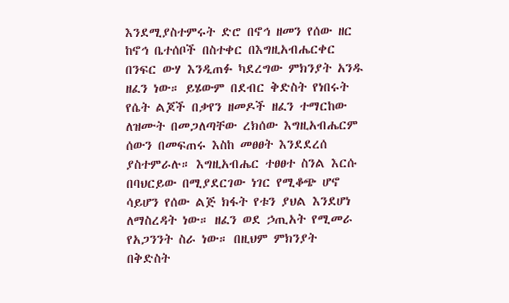እንደሚያስተምሩት ድሮ በኖኅ ዘመን የሰው ዘር ከኖኅ ቤተሰቦች በስተቀር በእግዚአብሔርቀር በንፍር ውሃ እንዲጠፉ ካደረግው ምክንያት አንዱ ዘፈን ነው። ይሄውም በደብር ቅድስት የነበሩት የሴት ልጆች በቃየን ዘመዶች ዘፈን ተማርከው ለዝሙት በመጋለጣቸው ረክሰው እግዚአብሔርም ሰውን በመፍጠሩ እስከ መፀፀት እንደደረሰ ያስተምራሉ። እግዚአብሔር ተፀፀተ ስንል እርሱ በባህርይው በሚያደርገው ነገር የሚቆጭ ሆኖ ሳይሆን የሰው ልጅ ክፋት የቱን ያህል እንደሆነ ለማስረዳት ነው። ዘፈን ወደ ኃጢአት የሚመራ የአጋንንት ስራ ነው። በዚህም ምክንያት በቅድስት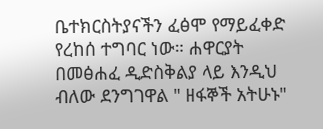ቤተክርስትያናችን ፈፅሞ የማይፈቀድ የረከሰ ተግባር ነው። ሐዋርያት በመፅሐፈ ዲድስቅልያ ላይ እንዲህ ብለው ደንግገዋል " ዘፋኞች አትሁኑ"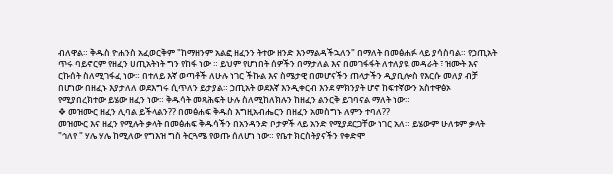ብለዋል። ቅዱስ ዮሐንስ አፈወርቅም "ከማዘንም አልፎ ዘፈንን ትተው ዘንድ እንማልዳችኋለን" በማለት በመፅሐፉ ላይ ያሳስባል። የኃጢአት ጥሩ ባይኖርም የዘፈን ሀጢአትነት ግን የከፋ ነው ። ይህም የሆነበት ሰዎችን በማታለል እና በመገፋፋት ለተለያዩ መዳራት ፣ ዝሙት እና ርኩሰት ስለሚገፋፈ ነው። በተለይ እኛ ወጣቶች ለሁሉ ነገር ችኩል እና ስሜታዊ በመሆናችን ጠላታችን ዲያቢሎስ የእርሱ መለያ ብቻ በሆነው በዘፈኑ እያታለለ ወደእግሩ ሲጥለን ይታያል። ኃጢአት ወደእኛ እንዲቀርብ እንደ ምክንያት ሆኖ ከፍተኛውን አስተዋፅኦ የሚያበረክተው ይሄው ዘፈን ነው። ቅዱሳት መጻሕፍት ሁሉ ስለሚከለክሉን ከዘፈን ልንርቅ ይገባናል ማለት ነው።
❖ መዝሙር ዘፈን ሊባል ይችላልን?? በመፅሐፍ ቅዱስ እግዚአብሔርን በዘፈን አመስግኑ ለምን ተባለ??
መዝሙር እና ዘፈን የሚሉት ቃላት በመፅሐፍ ቅዱሳችን በአንዳንድ ቦታዎች ላይ አንድ የሚያደርጋቸው ነገር አለ። ይሄውም ሁለቱም ቃላት "ኅለየ " ሃሌ ሃሌ ከሚለው የግእዝ ግስ ትርጓሜ የወጡ ሰለሆነ ነው። የቤተ ክርስትያናችን የቀድሞ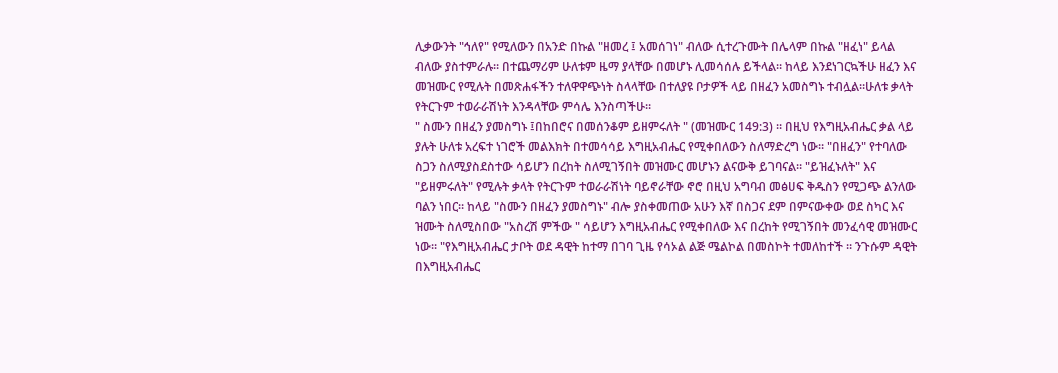ሊቃውንት "ኅለየ" የሚለውን በአንድ በኩል "ዘመረ ፤ አመሰገነ" ብለው ሲተረጉሙት በሌላም በኩል "ዘፈነ" ይላል ብለው ያስተምራሉ። በተጨማሪም ሁለቱም ዜማ ያላቸው በመሆኑ ሊመሳሰሉ ይችላል። ከላይ እንደነገርኳችሁ ዘፈን እና መዝሙር የሚሉት በመጽሐፋችን ተለዋዋጭነት ስላላቸው በተለያዩ ቦታዎች ላይ በዘፈን አመስግኑ ተብሏል።ሁለቱ ቃላት የትርጉም ተወራራሽነት እንዳላቸው ምሳሌ እንስጣችሁ።
" ስሙን በዘፈን ያመስግኑ ፤በከበሮና በመሰንቆም ይዘምሩለት " (መዝሙር 149:3) ። በዚህ የእግዚአብሔር ቃል ላይ ያሉት ሁለቱ አረፍተ ነገሮች መልእክት በተመሳሳይ እግዚአብሔር የሚቀበለውን ስለማድረግ ነው። "በዘፈን" የተባለው ስጋን ስለሚያስደስተው ሳይሆን በረከት ስለሚገኝበት መዝሙር መሆኑን ልናውቅ ይገባናል። "ይዝፈኑለት" እና "ይዘምሩለት" የሚሉት ቃላት የትርጉም ተወራራሽነት ባይኖራቸው ኖሮ በዚህ አግባብ መፅሀፍ ቅዱስን የሚጋጭ ልንለው ባልን ነበር። ከላይ "ስሙን በዘፈን ያመስግኑ" ብሎ ያስቀመጠው አሁን እኛ በስጋና ደም በምናውቀው ወደ ስካር እና ዝሙት ስለሚስበው "አስረሽ ምችው " ሳይሆን እግዚአብሔር የሚቀበለው እና በረከት የሚገኝበት መንፈሳዊ መዝሙር ነው። "የእግዚአብሔር ታቦት ወደ ዳዊት ከተማ በገባ ጊዜ የሳኦል ልጅ ሜልኮል በመስኮት ተመለከተች ። ንጉሱም ዳዊት በእግዚአብሔር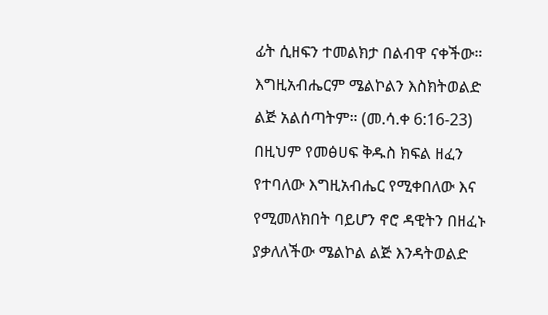ፊት ሲዘፍን ተመልክታ በልብዋ ናቀችው። እግዚአብሔርም ሜልኮልን እስክትወልድ ልጅ አልሰጣትም። (መ.ሳ.ቀ 6:16-23) በዚህም የመፅሀፍ ቅዱስ ክፍል ዘፈን የተባለው እግዚአብሔር የሚቀበለው እና የሚመለክበት ባይሆን ኖሮ ዳዊትን በዘፈኑ ያቃለለችው ሜልኮል ልጅ እንዳትወልድ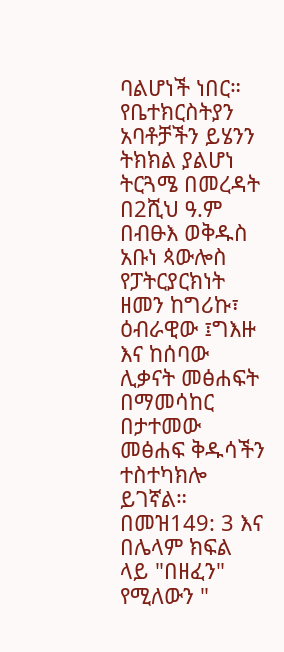ባልሆነች ነበር። የቤተክርስትያን አባቶቻችን ይሄንን ትክክል ያልሆነ ትርጓሜ በመረዳት በ2ሺህ ዓ.ም በብፁእ ወቅዱስ አቡነ ጳውሎስ የፓትርያርክነት ዘመን ከግሪኩ፣ ዕብራዊው ፤ግእዙ እና ከሰባው ሊቃናት መፅሐፍት በማመሳከር በታተመው መፅሐፍ ቅዱሳችን ተስተካክሎ ይገኛል። በመዝ149: 3 እና በሌላም ክፍል ላይ "በዘፈን" የሚለውን "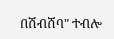በሽብሸባ" ተብሎ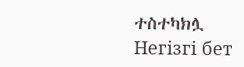ተስተካክሏ
Негізгі бет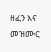ዘፈን እና መዝሙር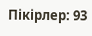Пікірлер: 93